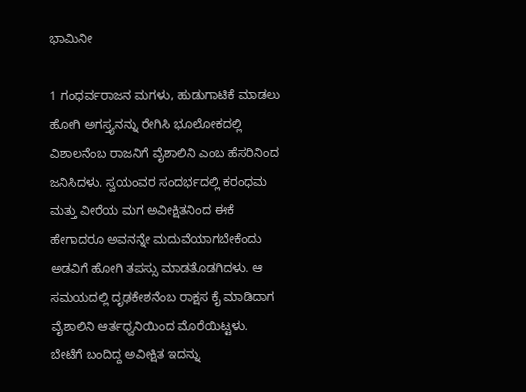ಭಾಮಿನೀ

1 ಗಂಧರ್ವರಾಜನ ಮಗಳು, ಹುಡುಗಾಟಿಕೆ ಮಾಡಲು ಹೋಗಿ ಅಗಸ್ತ್ಯನನ್ನು ರೇಗಿಸಿ ಭೂಲೋಕದಲ್ಲಿ ವಿಶಾಲನೆಂಬ ರಾಜನಿಗೆ ವೈಶಾಲಿನಿ ಎಂಬ ಹೆಸರಿನಿಂದ ಜನಿಸಿದಳು. ಸ್ವಯಂವರ ಸಂದರ್ಭದಲ್ಲಿ ಕರಂಧಮ ಮತ್ತು ವೀರೆಯ ಮಗ ಅವೀಕ್ಷಿತನಿಂದ ಈಕೆ ಹೇಗಾದರೂ ಅವನನ್ನೇ ಮದುವೆಯಾಗಬೇಕೆಂದು ಅಡವಿಗೆ ಹೋಗಿ ತಪಸ್ಸು ಮಾಡತೊಡಗಿದಳು. ಆ ಸಮಯದಲ್ಲಿ ದೃಢಕೇಶನೆಂಬ ರಾಕ್ಷಸ ಕೈ ಮಾಡಿದಾಗ ವೈಶಾಲಿನಿ ಆರ್ತಧ್ವನಿಯಿಂದ ಮೊರೆಯಿಟ್ಟಳು. ಬೇಟೆಗೆ ಬಂದಿದ್ದ ಅವೀಕ್ಷಿತ ಇದನ್ನು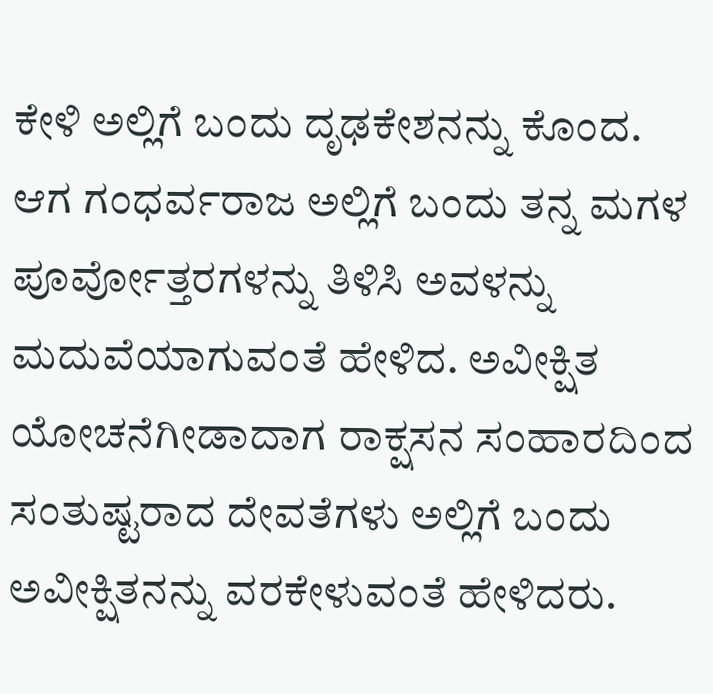ಕೇಳಿ ಅಲ್ಲಿಗೆ ಬಂದು ದೃಢಕೇಶನನ್ನು ಕೊಂದ. ಆಗ ಗಂಧರ್ವರಾಜ ಅಲ್ಲಿಗೆ ಬಂದು ತನ್ನ ಮಗಳ ಪೂರ್ವೋತ್ತರಗಳನ್ನು ತಿಳಿಸಿ ಅವಳನ್ನು ಮದುವೆಯಾಗುವಂತೆ ಹೇಳಿದ. ಅವೀಕ್ಷಿತ ಯೋಚನೆಗೀಡಾದಾಗ ರಾಕ್ಷಸನ ಸಂಹಾರದಿಂದ ಸಂತುಷ್ಟರಾದ ದೇವತೆಗಳು ಅಲ್ಲಿಗೆ ಬಂದು ಅವೀಕ್ಷಿತನನ್ನು ವರಕೇಳುವಂತೆ ಹೇಳಿದರು.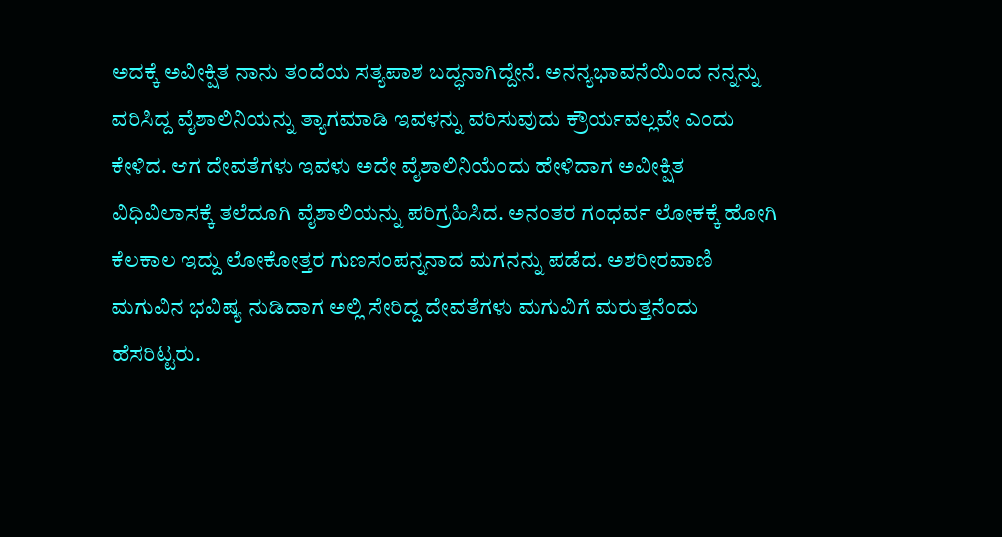ಅದಕ್ಕೆ ಅವೀಕ್ಷಿತ ನಾನು ತಂದೆಯ ಸತ್ಯಪಾಶ ಬದ್ಧನಾಗಿದ್ದೇನೆ. ಅನನ್ಯಭಾವನೆಯಿಂದ ನನ್ನನ್ನು ವರಿಸಿದ್ದ ವೈಶಾಲಿನಿಯನ್ನು ತ್ಯಾಗಮಾಡಿ ಇವಳನ್ನು ವರಿಸುವುದು ಕ್ರೌರ್ಯವಲ್ಲವೇ ಎಂದು ಕೇಳಿದ. ಆಗ ದೇವತೆಗಳು ಇವಳು ಅದೇ ವೈಶಾಲಿನಿಯೆಂದು ಹೇಳಿದಾಗ ಅವೀಕ್ಷಿತ ವಿಧಿವಿಲಾಸಕ್ಕೆ ತಲೆದೂಗಿ ವೈಶಾಲಿಯನ್ನು ಪರಿಗ್ರಹಿಸಿದ. ಅನಂತರ ಗಂಧರ್ವ ಲೋಕಕ್ಕೆ ಹೋಗಿ ಕೆಲಕಾಲ ಇದ್ದು ಲೋಕೋತ್ತರ ಗುಣಸಂಪನ್ನನಾದ ಮಗನನ್ನು ಪಡೆದ. ಅಶರೀರವಾಣಿ ಮಗುವಿನ ಭವಿಷ್ಯ ನುಡಿದಾಗ ಅಲ್ಲಿ ಸೇರಿದ್ದ ದೇವತೆಗಳು ಮಗುವಿಗೆ ಮರುತ್ತನೆಂದು ಹೆಸರಿಟ್ಟರು.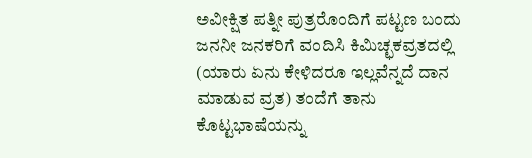ಅವೀಕ್ಷಿತ ಪತ್ನೀ ಪುತ್ರರೊಂದಿಗೆ ಪಟ್ಟಣ ಬಂದು ಜನನೀ ಜನಕರಿಗೆ ವಂದಿಸಿ ಕಿಮಿಚ್ಛಕವ್ರತದಲ್ಲಿ (ಯಾರು ಏನು ಕೇಳಿದರೂ ಇಲ್ಲವೆನ್ನದೆ ದಾನ ಮಾಡುವ ವ್ರತ) ತಂದೆಗೆ ತಾನು ಕೊಟ್ಟಭಾಷೆಯನ್ನು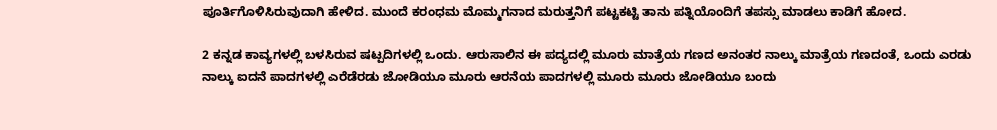ಪೂರ್ತಿಗೊಳಿಸಿರುವುದಾಗಿ ಹೇಳಿದ. ಮುಂದೆ ಕರಂಧಮ ಮೊಮ್ಮಗನಾದ ಮರುತ್ತನಿಗೆ ಪಟ್ಟಕಟ್ಟಿ ತಾನು ಪತ್ನಿಯೊಂದಿಗೆ ತಪಸ್ಸು ಮಾಡಲು ಕಾಡಿಗೆ ಹೋದ.

2 ಕನ್ನಡ ಕಾವ್ಯಗಳಲ್ಲಿ ಬಳಸಿರುವ ಷಟ್ಪದಿಗಳಲ್ಲಿ ಒಂದು. ಆರುಸಾಲಿನ ಈ ಪದ್ಯದಲ್ಲಿ ಮೂರು ಮಾತ್ರೆಯ ಗಣದ ಅನಂತರ ನಾಲ್ಕು ಮಾತ್ರೆಯ ಗಣದಂತೆ, ಒಂದು ಎರಡು ನಾಲ್ಕು ಐದನೆ ಪಾದಗಳಲ್ಲಿ ಎರೆಡೆರಡು ಜೋಡಿಯೂ ಮೂರು ಆರನೆಯ ಪಾದಗಳಲ್ಲಿ ಮೂರು ಮೂರು ಜೋಡಿಯೂ ಬಂದು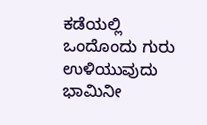ಕಡೆಯಲ್ಲಿ ಒಂದೊಂದು ಗುರು ಉಳಿಯುವುದು ಭಾಮಿನೀ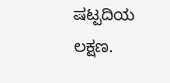ಷಟ್ಪದಿಯ ಲಕ್ಷಣ.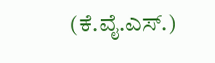(ಕೆ.ವೈ.ಎಸ್.)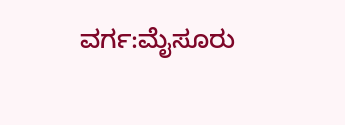ವರ್ಗ:ಮೈಸೂರು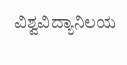ವಿಶ್ವವಿದ್ಯಾನಿಲಯ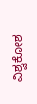ವಿಶ್ವಕೋಶ